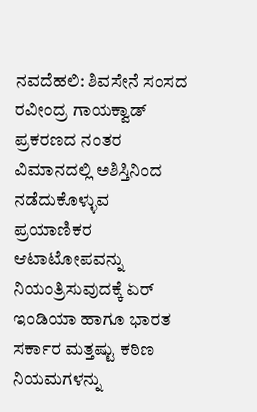ನವದೆಹಲಿ: ಶಿವಸೇನೆ ಸಂಸದ ರವೀಂದ್ರ ಗಾಯಕ್ವಾಡ್ ಪ್ರಕರಣದ ನಂತರ ವಿಮಾನದಲ್ಲಿ ಅಶಿಸ್ತಿನಿಂದ ನಡೆದುಕೊಳ್ಳುವ ಪ್ರಯಾಣಿಕರ ಆಟಾಟೋಪವನ್ನು ನಿಯಂತ್ರಿಸುವುದಕ್ಕೆ ಏರ್ ಇಂಡಿಯಾ ಹಾಗೂ ಭಾರತ ಸರ್ಕಾರ ಮತ್ತಷ್ಟು ಕಠಿಣ ನಿಯಮಗಳನ್ನು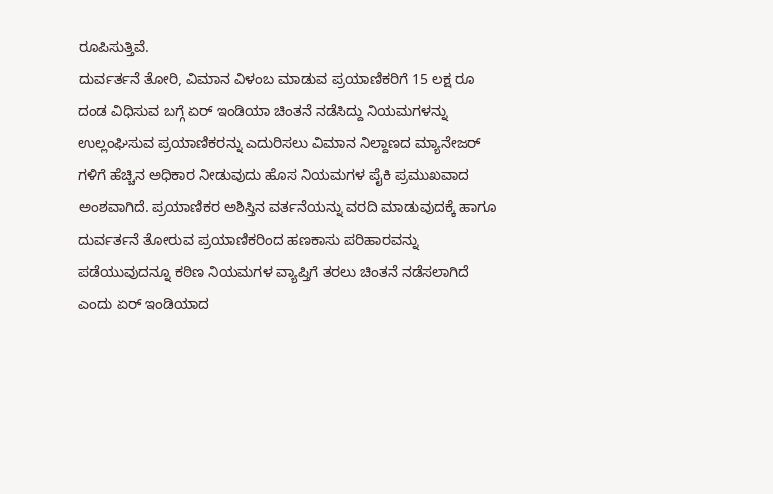ರೂಪಿಸುತ್ತಿವೆ.
ದುರ್ವರ್ತನೆ ತೋರಿ, ವಿಮಾನ ವಿಳಂಬ ಮಾಡುವ ಪ್ರಯಾಣಿಕರಿಗೆ 15 ಲಕ್ಷ ರೂ ದಂಡ ವಿಧಿಸುವ ಬಗ್ಗೆ ಏರ್ ಇಂಡಿಯಾ ಚಿಂತನೆ ನಡೆಸಿದ್ದು ನಿಯಮಗಳನ್ನು ಉಲ್ಲಂಘಿಸುವ ಪ್ರಯಾಣಿಕರನ್ನು ಎದುರಿಸಲು ವಿಮಾನ ನಿಲ್ದಾಣದ ಮ್ಯಾನೇಜರ್ ಗಳಿಗೆ ಹೆಚ್ಚಿನ ಅಧಿಕಾರ ನೀಡುವುದು ಹೊಸ ನಿಯಮಗಳ ಪೈಕಿ ಪ್ರಮುಖವಾದ ಅಂಶವಾಗಿದೆ. ಪ್ರಯಾಣಿಕರ ಅಶಿಸ್ತಿನ ವರ್ತನೆಯನ್ನು ವರದಿ ಮಾಡುವುದಕ್ಕೆ ಹಾಗೂ ದುರ್ವರ್ತನೆ ತೋರುವ ಪ್ರಯಾಣಿಕರಿಂದ ಹಣಕಾಸು ಪರಿಹಾರವನ್ನು ಪಡೆಯುವುದನ್ನೂ ಕಠಿಣ ನಿಯಮಗಳ ವ್ಯಾಪ್ತಿಗೆ ತರಲು ಚಿಂತನೆ ನಡೆಸಲಾಗಿದೆ ಎಂದು ಏರ್ ಇಂಡಿಯಾದ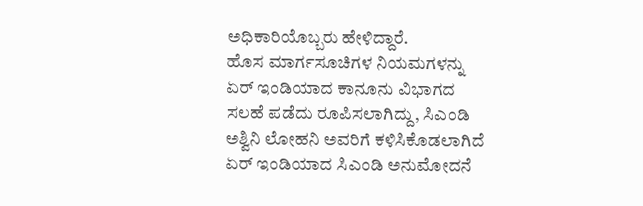ಅಧಿಕಾರಿಯೊಬ್ಬರು ಹೇಳಿದ್ದಾರೆ.
ಹೊಸ ಮಾರ್ಗಸೂಚಿಗಳ ನಿಯಮಗಳನ್ನು ಏರ್ ಇಂಡಿಯಾದ ಕಾನೂನು ವಿಭಾಗದ ಸಲಹೆ ಪಡೆದು ರೂಪಿಸಲಾಗಿದ್ದು, ಸಿಎಂಡಿ ಅಶ್ವಿನಿ ಲೋಹನಿ ಅವರಿಗೆ ಕಳಿಸಿಕೊಡಲಾಗಿದೆ ಏರ್ ಇಂಡಿಯಾದ ಸಿಎಂಡಿ ಅನುಮೋದನೆ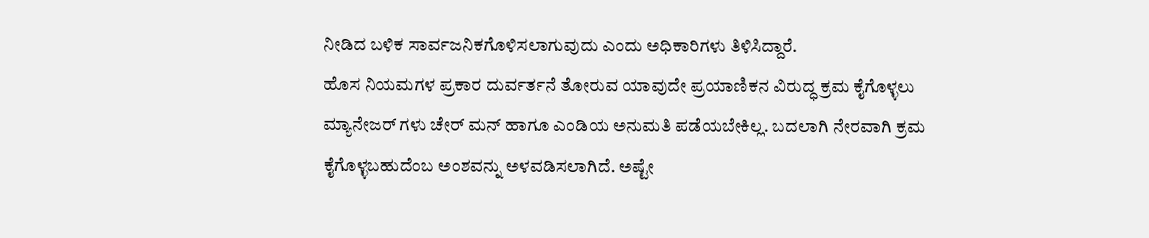ನೀಡಿದ ಬಳಿಕ ಸಾರ್ವಜನಿಕಗೊಳಿಸಲಾಗುವುದು ಎಂದು ಅಧಿಕಾರಿಗಳು ತಿಳಿಸಿದ್ದಾರೆ.
ಹೊಸ ನಿಯಮಗಳ ಪ್ರಕಾರ ದುರ್ವರ್ತನೆ ತೋರುವ ಯಾವುದೇ ಪ್ರಯಾಣಿಕನ ವಿರುದ್ಧ ಕ್ರಮ ಕೈಗೊಳ್ಳಲು ಮ್ಯಾನೇಜರ್ ಗಳು ಚೇರ್ ಮನ್ ಹಾಗೂ ಎಂಡಿಯ ಅನುಮತಿ ಪಡೆಯಬೇಕಿಲ್ಲ. ಬದಲಾಗಿ ನೇರವಾಗಿ ಕ್ರಮ ಕೈಗೊಳ್ಳಬಹುದೆಂಬ ಅಂಶವನ್ನು ಅಳವಡಿಸಲಾಗಿದೆ. ಅಷ್ಟೇ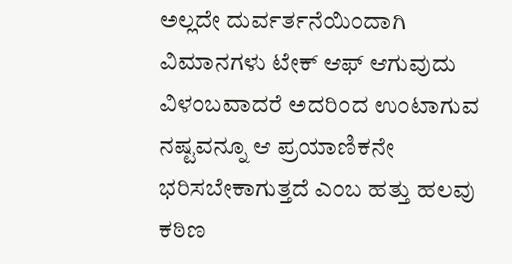ಅಲ್ಲದೇ ದುರ್ವರ್ತನೆಯಿಂದಾಗಿ ವಿಮಾನಗಳು ಟೇಕ್ ಆಫ್ ಆಗುವುದು ವಿಳಂಬವಾದರೆ ಅದರಿಂದ ಉಂಟಾಗುವ ನಷ್ಟವನ್ನೂ ಆ ಪ್ರಯಾಣಿಕನೇ ಭರಿಸಬೇಕಾಗುತ್ತದೆ ಎಂಬ ಹತ್ತು ಹಲವು ಕಠಿಣ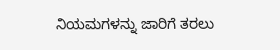ನಿಯಮಗಳನ್ನು ಜಾರಿಗೆ ತರಲು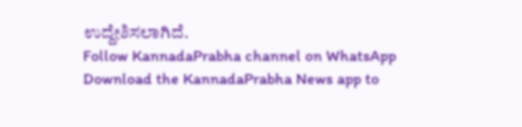ಉದ್ದೇಶಿಸಲಾಗಿದೆ.
Follow KannadaPrabha channel on WhatsApp
Download the KannadaPrabha News app to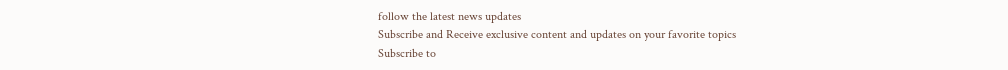follow the latest news updates
Subscribe and Receive exclusive content and updates on your favorite topics
Subscribe to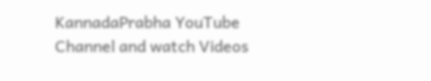KannadaPrabha YouTube Channel and watch Videos